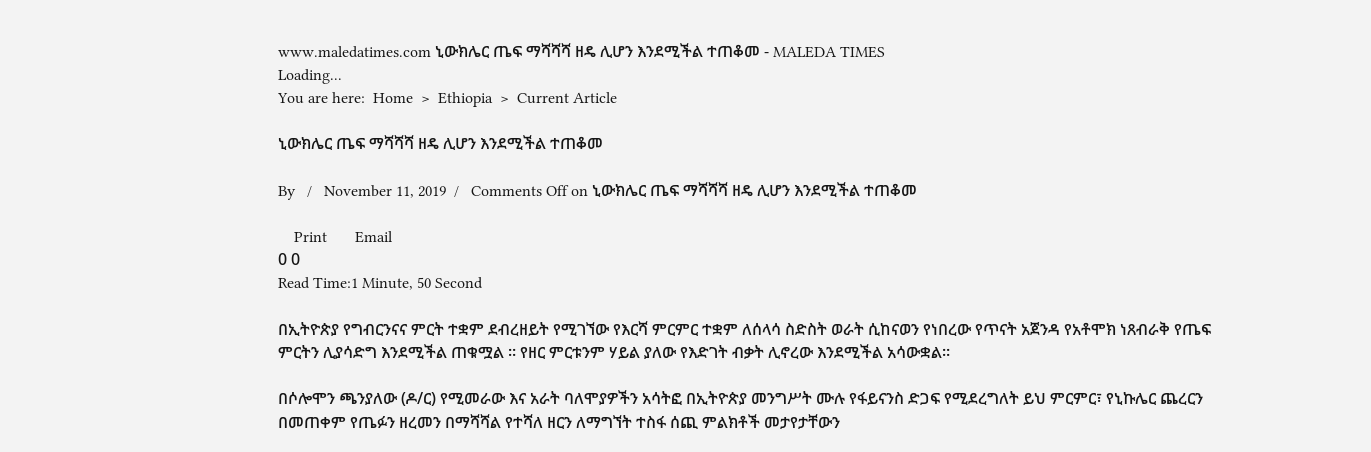www.maledatimes.com ኒውክሌር ጤፍ ማሻሻሻ ዘዴ ሊሆን እንደሚችል ተጠቆመ - MALEDA TIMES
Loading...
You are here:  Home  >  Ethiopia  >  Current Article

ኒውክሌር ጤፍ ማሻሻሻ ዘዴ ሊሆን እንደሚችል ተጠቆመ

By   /   November 11, 2019  /   Comments Off on ኒውክሌር ጤፍ ማሻሻሻ ዘዴ ሊሆን እንደሚችል ተጠቆመ

    Print       Email
0 0
Read Time:1 Minute, 50 Second

በኢትዮጵያ የግብርንናና ምርት ተቋም ደብረዘይት የሚገኘው የእርሻ ምርምር ተቋም ለሰላሳ ስድስት ወራት ሲከናወን የነበረው የጥናት አጀንዳ የአቶሞክ ነጸብራቅ የጤፍ ምርትን ሊያሳድግ እንደሚችል ጠቁሟል ። የዘር ምርቱንም ሃይል ያለው የእድገት ብቃት ሊኖረው እንደሚችል አሳውቋል።

በሶሎሞን ጫንያለው (ዶ/ር) የሚመራው እና አራት ባለሞያዎችን አሳትፎ በኢትዮጵያ መንግሥት ሙሉ የፋይናንስ ድጋፍ የሚደረግለት ይህ ምርምር፣ የኒኩሌር ጨረርን በመጠቀም የጤፉን ዘረመን በማሻሻል የተሻለ ዘርን ለማግኘት ተስፋ ሰጪ ምልክቶች መታየታቸውን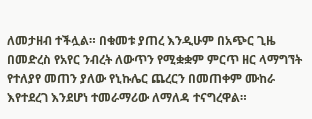ለመታዘብ ተችሏል። በቁመቱ ያጠረ እንዲሁም በአጭር ጊዜ በመድረስ የአየር ንብረት ለውጥን የሚቋቋም ምርጥ ዘር ላማግኘት የተለያየ መጠን ያለው የኒኩሌር ጨረርን በመጠቀም ሙከራ እየተደረገ እንደሆነ ተመራማሪው ለማለዳ ተናግረዋል።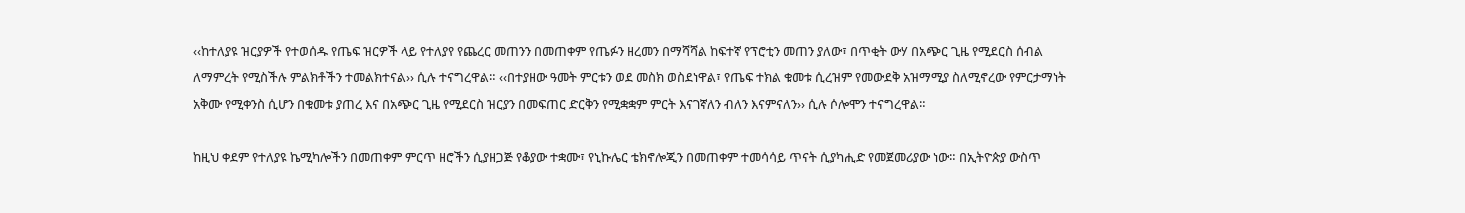‹‹ከተለያዩ ዝርያዎች የተወሰዱ የጤፍ ዝርዎች ላይ የተለያየ የጨረር መጠንን በመጠቀም የጤፉን ዘረመን በማሻሻል ከፍተኛ የፕሮቲን መጠን ያለው፣ በጥቂት ውሃ በአጭር ጊዜ የሚደርስ ሰብል ለማምረት የሚስችሉ ምልክቶችን ተመልክተናል›› ሲሉ ተናግረዋል። ‹‹በተያዘው ዓመት ምርቱን ወደ መስክ ወስደነዋል፣ የጤፍ ተክል ቁመቱ ሲረዝም የመውደቅ አዝማሚያ ስለሚኖረው የምርታማነት አቅሙ የሚቀንስ ሲሆን በቁመቱ ያጠረ እና በአጭር ጊዜ የሚደርስ ዝርያን በመፍጠር ድርቅን የሚቋቋም ምርት እናገኛለን ብለን እናምናለን›› ሲሉ ሶሎሞን ተናግረዋል።

ከዚህ ቀደም የተለያዩ ኬሚካሎችን በመጠቀም ምርጥ ዘሮችን ሲያዘጋጅ የቆያው ተቋሙ፣ የኒኩሌር ቴክኖሎጂን በመጠቀም ተመሳሳይ ጥናት ሲያካሒድ የመጀመሪያው ነው። በኢትዮጵያ ውስጥ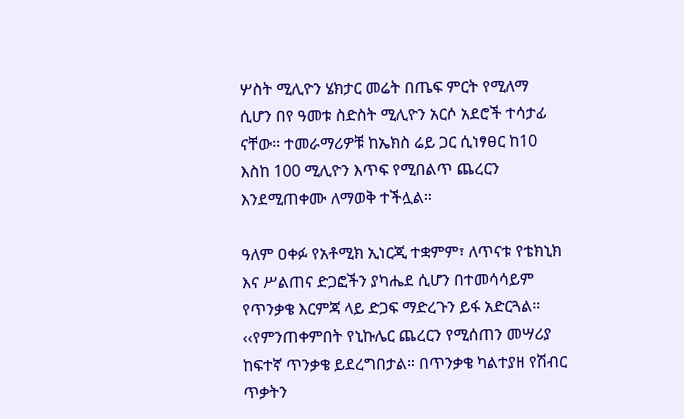ሦስት ሚሊዮን ሄክታር መሬት በጤፍ ምርት የሚለማ ሲሆን በየ ዓመቱ ስድስት ሚሊዮን አርሶ አደሮች ተሳታፊ ናቸው። ተመራማሪዎቹ ከኤክስ ሬይ ጋር ሲነፃፀር ከ10 እስከ 100 ሚሊዮን እጥፍ የሚበልጥ ጨረርን እንደሚጠቀሙ ለማወቅ ተችሏል።

ዓለም ዐቀፉ የአቶሚክ ኢነርጂ ተቋምም፣ ለጥናቱ የቴክኒክ እና ሥልጠና ድጋፎችን ያካሔደ ሲሆን በተመሳሳይም የጥንቃቄ እርምጃ ላይ ድጋፍ ማድረጉን ይፋ አድርጓል። ‹‹የምንጠቀምበት የኒኩሌር ጨረርን የሚሰጠን መሣሪያ ከፍተኛ ጥንቃቄ ይደረግበታል። በጥንቃቄ ካልተያዘ የሽብር ጥቃትን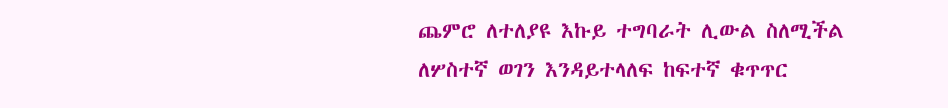ጨምሮ ለተለያዩ እኩይ ተግባራት ሊውል ስለሚችል ለሦስተኛ ወገን እንዳይተላለፍ ከፍተኛ ቁጥጥር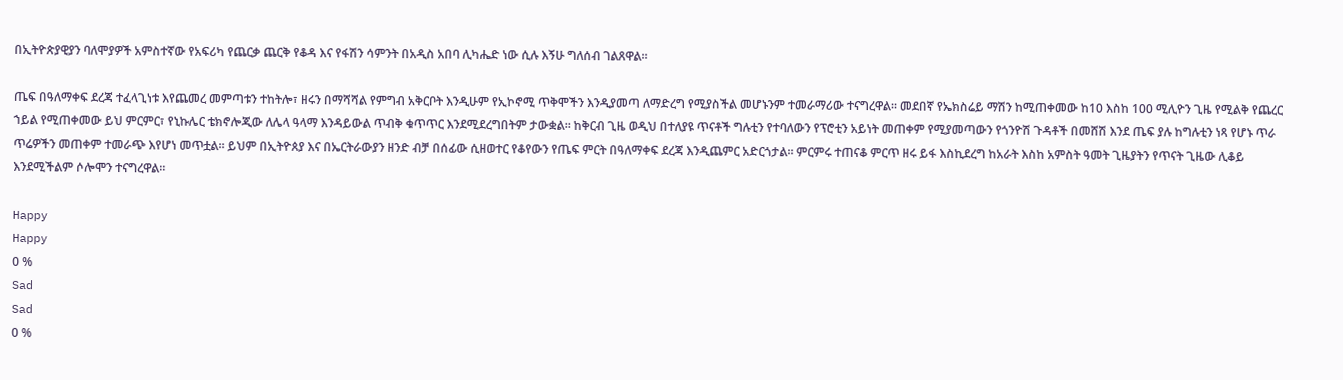በኢትዮጵያዊያን ባለሞያዎች አምስተኛው የአፍሪካ የጨርቃ ጨርቅ የቆዳ እና የፋሽን ሳምንት በአዲስ አበባ ሊካሔድ ነው ሲሉ እኝሁ ግለሰብ ገልጸዋል።

ጤፍ በዓለማቀፍ ደረጃ ተፈላጊነቱ እየጨመረ መምጣቱን ተከትሎ፣ ዘሩን በማሻሻል የምግብ አቅርቦት እንዲሁም የኢኮኖሚ ጥቅሞችን እንዲያመጣ ለማድረግ የሚያስችል መሆኑንም ተመራማሪው ተናግረዋል። መደበኛ የኤክስሬይ ማሽን ከሚጠቀመው ከ10 እስከ 100 ሚሊዮን ጊዜ የሚልቅ የጨረር ኀይል የሚጠቀመው ይህ ምርምር፣ የኒኩሌር ቴክኖሎጂው ለሌላ ዓላማ እንዳይውል ጥብቅ ቁጥጥር እንደሚደረግበትም ታውቋል። ከቅርብ ጊዜ ወዲህ በተለያዩ ጥናቶች ግሉቲን የተባለውን የፕሮቲን አይነት መጠቀም የሚያመጣውን የጎንዮሽ ጉዳቶች በመሸሽ እንደ ጤፍ ያሉ ከግሉቲን ነጻ የሆኑ ጥራ ጥሬዎችን መጠቀም ተመራጭ እየሆነ መጥቷል። ይህም በኢትዮጰያ እና በኤርትራውያን ዘንድ ብቻ በሰፊው ሲዘወተር የቆየውን የጤፍ ምርት በዓለማቀፍ ደረጃ እንዲጨምር አድርጎታል። ምርምሩ ተጠናቆ ምርጥ ዘሩ ይፋ እስኪደረግ ከአራት እስከ አምስት ዓመት ጊዜያትን የጥናት ጊዜው ሊቆይ እንደሚችልም ሶሎሞን ተናግረዋል።

Happy
Happy
0 %
Sad
Sad
0 %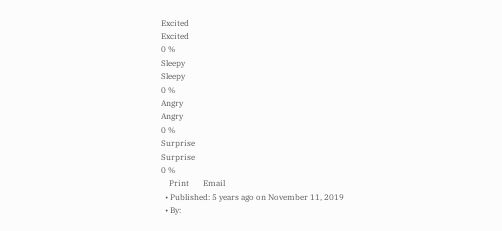Excited
Excited
0 %
Sleepy
Sleepy
0 %
Angry
Angry
0 %
Surprise
Surprise
0 %
    Print       Email
  • Published: 5 years ago on November 11, 2019
  • By: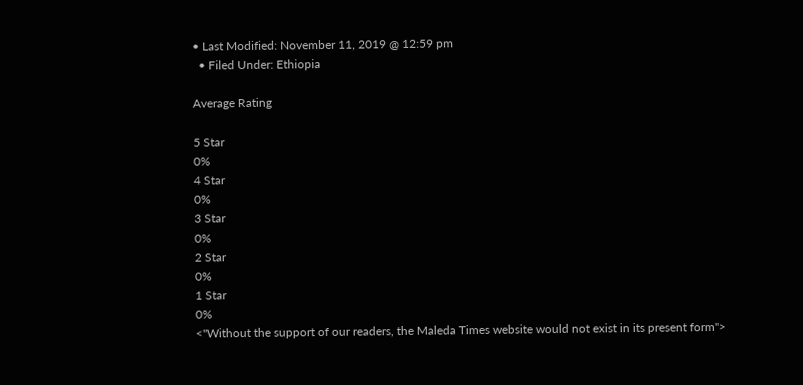• Last Modified: November 11, 2019 @ 12:59 pm
  • Filed Under: Ethiopia

Average Rating

5 Star
0%
4 Star
0%
3 Star
0%
2 Star
0%
1 Star
0%
<"Without the support of our readers, the Maleda Times website would not exist in its present form">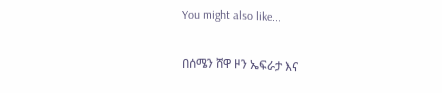You might also like...

በሰሜን ሸዋ ዞን ኤፍራታ እና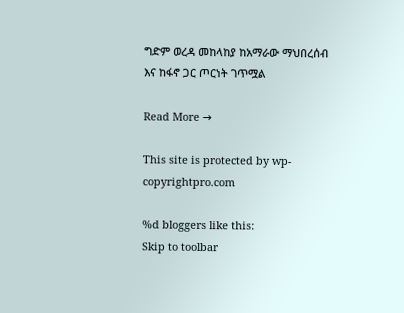ግድም ወረዳ መከላከያ ከአማራው ማህበረሰብ እና ከፋኖ ጋር ጦርነት ገጥሟል

Read More →

This site is protected by wp-copyrightpro.com

%d bloggers like this:
Skip to toolbar